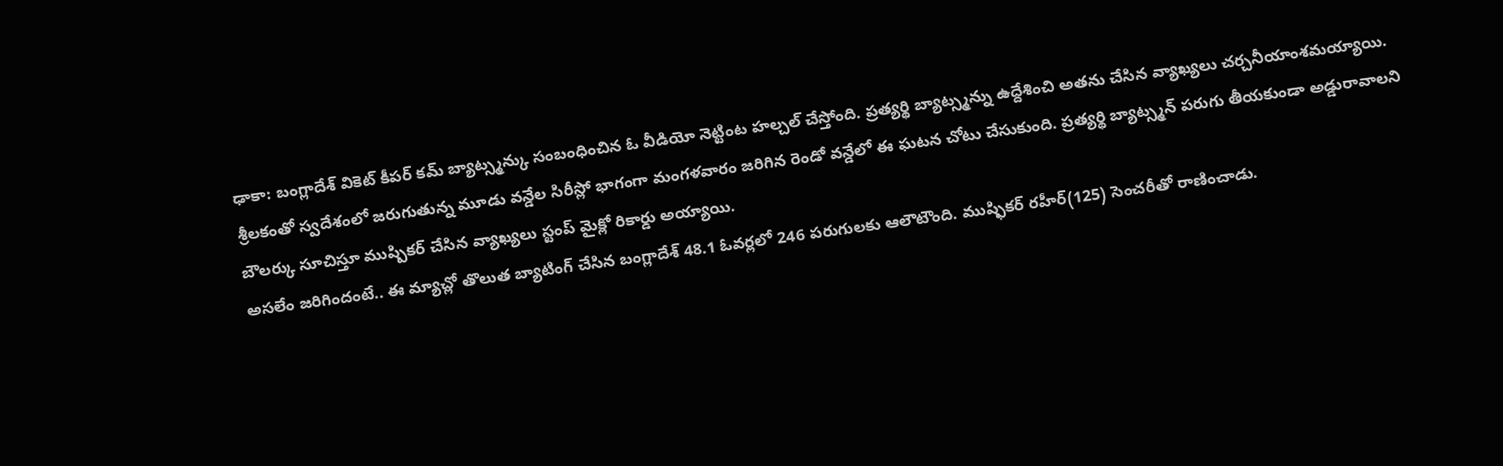ఢాకా: బంగ్లాదేశ్ వికెట్ కీపర్ కమ్ బ్యాట్స్మన్కు సంబంధించిన ఓ వీడియో నెట్టింట హల్చల్ చేస్తోంది. ప్రత్యర్థి బ్యాట్స్మన్ను ఉద్దేశించి అతను చేసిన వ్యాఖ్యలు చర్చనీయాంశమయ్యాయి. శ్రీలకంతో స్వదేశంలో జరుగుతున్న మూడు వన్డేల సిరీస్లో భాగంగా మంగళవారం జరిగిన రెండో వన్డేలో ఈ ఘటన చోటు చేసుకుంది. ప్రత్యర్థి బ్యాట్స్మన్ పరుగు తీయకుండా అడ్డురావాలని బౌలర్కు సూచిస్తూ ముష్పికర్ చేసిన వ్యాఖ్యలు స్టంప్ మైక్లో రికార్డు అయ్యాయి.
అసలేం జరిగిందంటే.. ఈ మ్యాచ్లో తొలుత బ్యాటింగ్ చేసిన బంగ్లాదేశ్ 48.1 ఓవర్లలో 246 పరుగులకు ఆలౌటౌంది. ముష్ఫికర్ రహీర్(125) సెంచరీతో రాణించాడు.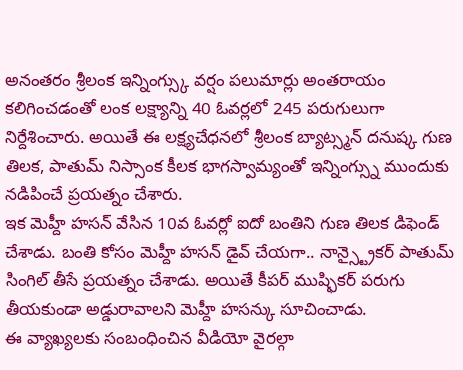అనంతరం శ్రీలంక ఇన్నింగ్స్కు వర్షం పలుమార్లు అంతరాయం కలిగించడంతో లంక లక్ష్యాన్ని 40 ఓవర్లలో 245 పరుగులుగా నిర్దేశించారు. అయితే ఈ లక్ష్యచేధనలో శ్రీలంక బ్యాట్స్మన్ దనుష్క గుణ తిలక, పాతుమ్ నిస్సాంక కీలక భాగస్వామ్యంతో ఇన్నింగ్స్ను ముందుకు నడిపించే ప్రయత్నం చేశారు.
ఇక మెహ్దీ హసన్ వేసిన 10వ ఓవర్లో ఐదో బంతిని గుణ తిలక డిఫెండ్ చేశాడు. బంతి కోసం మెహ్దీ హసన్ డైవ్ చేయగా.. నాన్స్ట్రైకర్ పాతుమ్ సింగిల్ తీసే ప్రయత్నం చేశాడు. అయితే కీపర్ ముష్ఫికర్ పరుగు తీయకుండా అడ్డురావాలని మెహ్దీ హసన్కు సూచించాడు.
ఈ వ్యాఖ్యలకు సంబంధించిన వీడియో వైరల్గా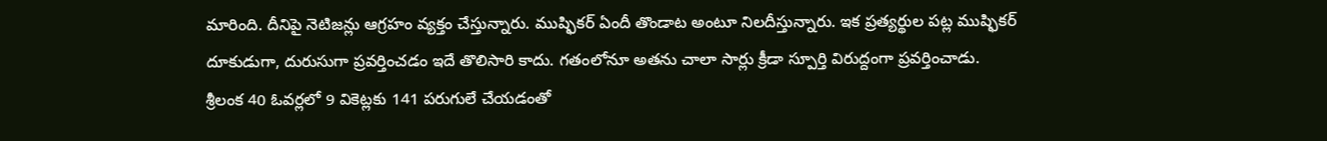మారింది. దీనిపై నెటిజన్లు ఆగ్రహం వ్యక్తం చేస్తున్నారు. ముష్ఫికర్ ఏందీ తొండాట అంటూ నిలదీస్తున్నారు. ఇక ప్రత్యర్థుల పట్ల ముష్ఫికర్ దూకుడుగా, దురుసుగా ప్రవర్తించడం ఇదే తొలిసారి కాదు. గతంలోనూ అతను చాలా సార్లు క్రీడా స్పూర్తి విరుద్దంగా ప్రవర్తించాడు. శ్రీలంక 40 ఓవర్లలో 9 వికెట్లకు 141 పరుగులే చేయడంతో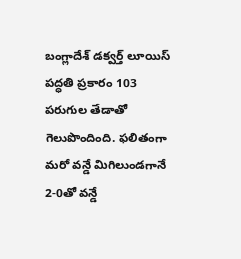బంగ్లాదేశ్ డక్వర్త్ లూయిస్ పద్ధతి ప్రకారం 103 పరుగుల తేడాతో గెలుపొందింది. ఫలితంగా మరో వన్డే మిగిలుండగానే 2-0తో వన్డే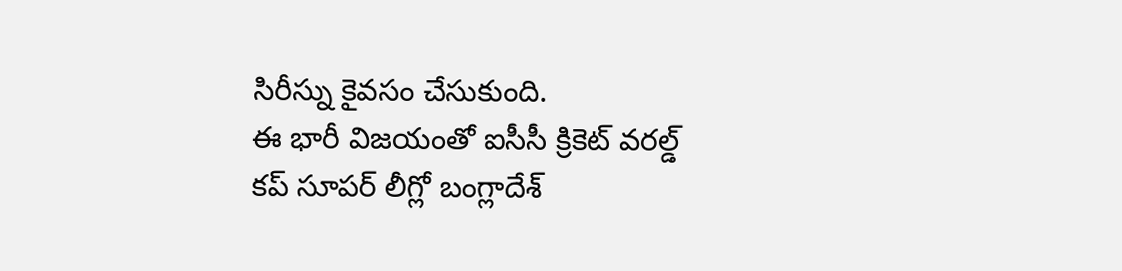సిరీస్ను కైవసం చేసుకుంది.
ఈ భారీ విజయంతో ఐసీసీ క్రికెట్ వరల్డ్ కప్ సూపర్ లీగ్లో బంగ్లాదేశ్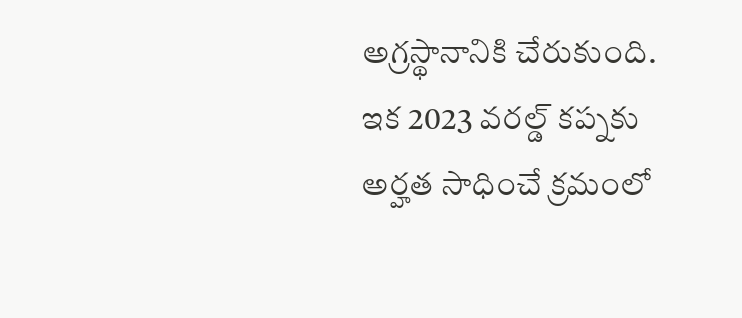అగ్రస్థానానికి చేరుకుంది. ఇక 2023 వరల్డ్ కప్నకు అర్హత సాధించే క్రమంలో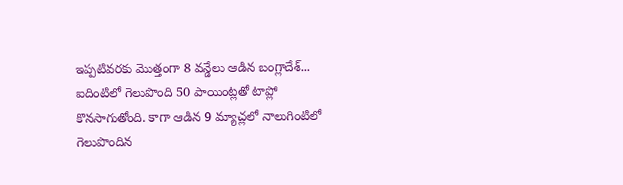ఇప్పటివరకు మొత్తంగా 8 వన్డేలు ఆడిన బంగ్లాదేశ్... ఐదింటిలో గెలుపొంది 50 పాయింట్లతో టాప్లో కొనసాగుతోంది. కాగా ఆడిన 9 మ్యాచ్లలో నాలుగింటిలో గెలుపొందిన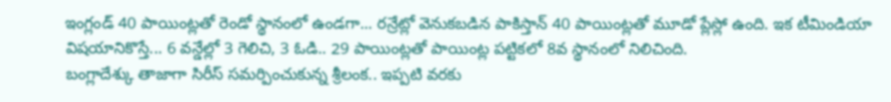ఇంగ్లండ్ 40 పాయింట్లతో రెండో స్థానంలో ఉండగా... రన్రేట్లో వెనుకబడిన పాకిస్తాన్ 40 పాయింట్లతో మూడో ప్లేస్లో ఉంది. ఇక టీమిండియా విషయానికొస్తే... 6 వన్డేల్లో 3 గెలిచి, 3 ఓడి.. 29 పాయింట్లతో పాయింట్ల పట్టికలో 8వ స్థానంలో నిలిచింది.
బంగ్లాదేశ్కు తాజాగా సిరీస్ సమర్పించుకున్న శ్రీలంక.. ఇప్పటి వరకు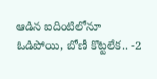ఆడిన ఐదింటిలోనూ ఓడిపోయి, బోణీ కొట్టలేక.. -2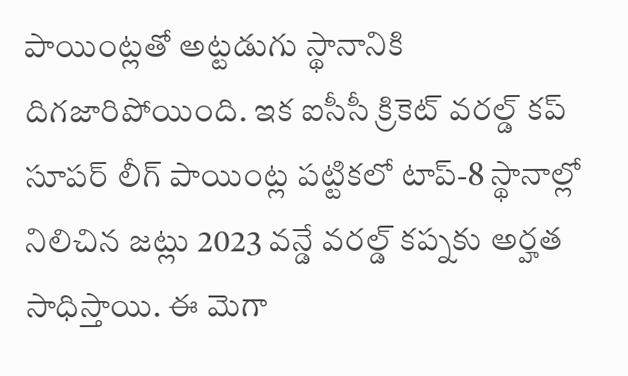పాయింట్లతో అట్టడుగు స్థానానికి దిగజారిపోయింది. ఇక ఐసీసీ క్రికెట్ వరల్డ్ కప్ సూపర్ లీగ్ పాయింట్ల పట్టికలో టాప్-8 స్థానాల్లో నిలిచిన జట్లు 2023 వన్డే వరల్డ్ కప్నకు అర్హత సాధిస్తాయి. ఈ మెగా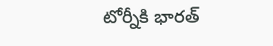టోర్నీకి భారత్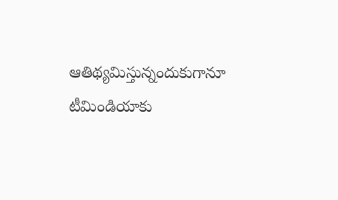ఆతిథ్యమిస్తున్నందుకుగానూ టీమిండియాకు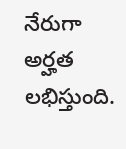నేరుగా అర్హత లభిస్తుంది.